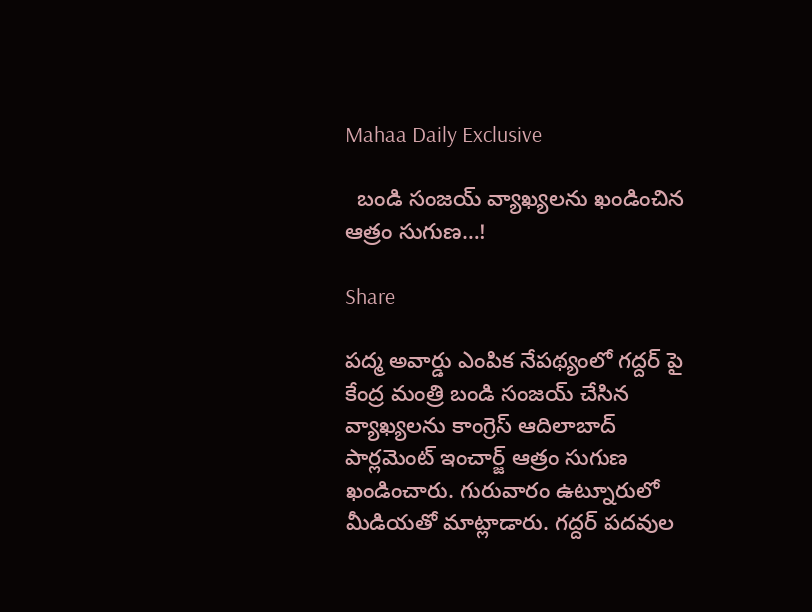Mahaa Daily Exclusive

  బండి సంజయ్ వ్యాఖ్యలను ఖండించిన ఆత్రం సుగుణ…!

Share

పద్మ అవార్డు ఎంపిక నేపథ్యంలో గద్దర్ పై కేంద్ర మంత్రి బండి సంజయ్ చేసిన వ్యాఖ్యలను కాంగ్రెస్ ఆదిలాబాద్ పార్లమెంట్ ఇంచార్జ్ ఆత్రం సుగుణ ఖండించారు. గురువారం ఉట్నూరులో మీడియతో మాట్లాడారు. గద్దర్ పదవుల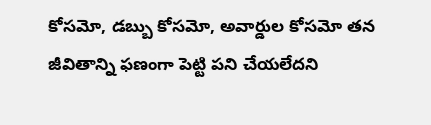కోసమో, డబ్బు కోసమో, అవార్డుల కోసమో తన జీవితాన్ని ఫణంగా పెట్టి పని చేయలేదని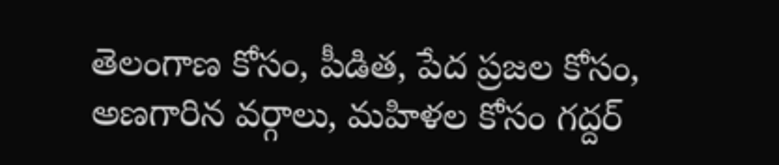తెలంగాణ కోసం, పీడిత, పేద ప్రజల కోసం, అణగారిన వర్గాలు, మహిళల కోసం గద్దర్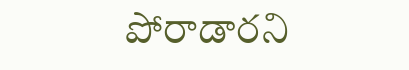పోరాడారని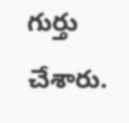గుర్తు చేశారు.